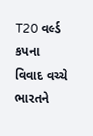T20 વર્લ્ડ કપના વિવાદ વચ્ચે ભારતને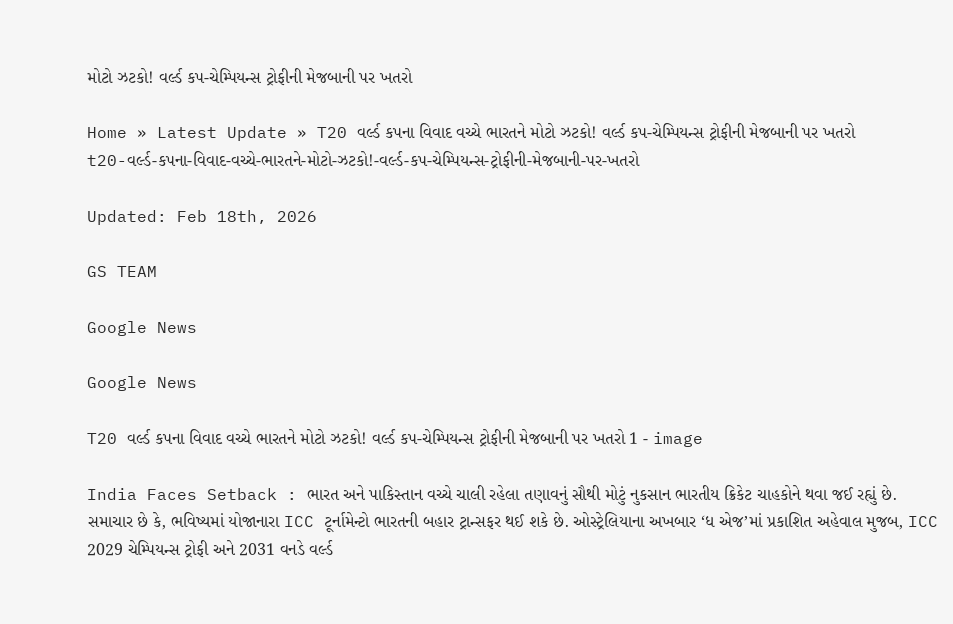મોટો ઝટકો! વર્લ્ડ કપ-ચેમ્પિયન્સ ટ્રોફીની મેજબાની પર ખતરો

Home » Latest Update » T20 વર્લ્ડ કપના વિવાદ વચ્ચે ભારતને મોટો ઝટકો! વર્લ્ડ કપ-ચેમ્પિયન્સ ટ્રોફીની મેજબાની પર ખતરો
t20-વર્લ્ડ-કપના-વિવાદ-વચ્ચે-ભારતને-મોટો-ઝટકો!-વર્લ્ડ-કપ-ચેમ્પિયન્સ-ટ્રોફીની-મેજબાની-પર-ખતરો

Updated: Feb 18th, 2026

GS TEAM

Google News

Google News

T20 વર્લ્ડ કપના વિવાદ વચ્ચે ભારતને મોટો ઝટકો! વર્લ્ડ કપ-ચેમ્પિયન્સ ટ્રોફીની મેજબાની પર ખતરો 1 - image

India Faces Setback : ભારત અને પાકિસ્તાન વચ્ચે ચાલી રહેલા તણાવનું સૌથી મોટું નુકસાન ભારતીય ક્રિકેટ ચાહકોને થવા જઈ રહ્યું છે. સમાચાર છે કે, ભવિષ્યમાં યોજાનારા ICC ટૂર્નામેન્ટો ભારતની બહાર ટ્રાન્સફર થઈ શકે છે. ઓસ્ટ્રેલિયાના અખબાર ‘ધ એજ’માં પ્રકાશિત અહેવાલ મુજબ, ICC 2029 ચેમ્પિયન્સ ટ્રોફી અને 2031 વનડે વર્લ્ડ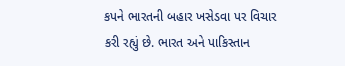કપને ભારતની બહાર ખસેડવા પર વિચાર કરી રહ્યું છે. ભારત અને પાકિસ્તાન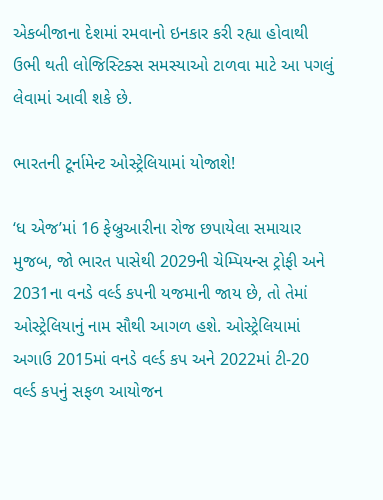એકબીજાના દેશમાં રમવાનો ઇનકાર કરી રહ્યા હોવાથી ઉભી થતી લોજિસ્ટિક્સ સમસ્યાઓ ટાળવા માટે આ પગલું લેવામાં આવી શકે છે.

ભારતની ટૂર્નામેન્ટ ઓસ્ટ્રેલિયામાં યોજાશે!

‘ધ એજ’માં 16 ફેબ્રુઆરીના રોજ છપાયેલા સમાચાર મુજબ, જો ભારત પાસેથી 2029ની ચેમ્પિયન્સ ટ્રોફી અને 2031ના વનડે વર્લ્ડ કપની યજમાની જાય છે, તો તેમાં ઓસ્ટ્રેલિયાનું નામ સૌથી આગળ હશે. ઓસ્ટ્રેલિયામાં અગાઉ 2015માં વનડે વર્લ્ડ કપ અને 2022માં ટી-20 વર્લ્ડ કપનું સફળ આયોજન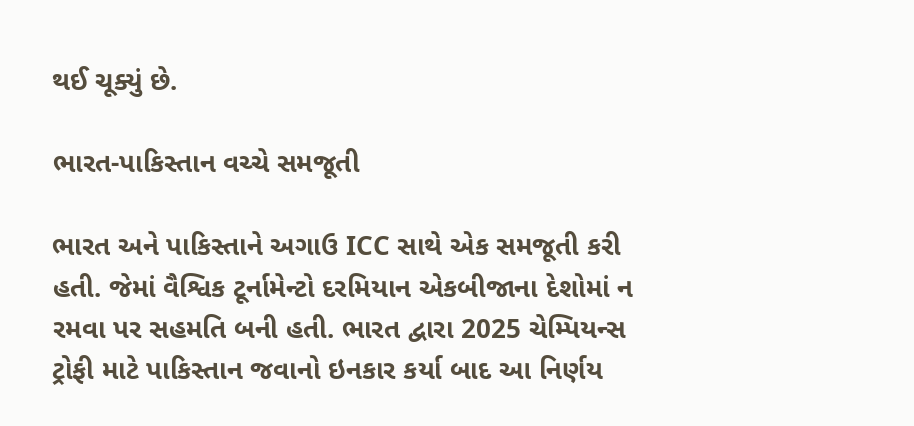થઈ ચૂક્યું છે.

ભારત-પાકિસ્તાન વચ્ચે સમજૂતી

ભારત અને પાકિસ્તાને અગાઉ ICC સાથે એક સમજૂતી કરી હતી. જેમાં વૈશ્વિક ટૂર્નામેન્ટો દરમિયાન એકબીજાના દેશોમાં ન રમવા પર સહમતિ બની હતી. ભારત દ્વારા 2025 ચેમ્પિયન્સ ટ્રોફી માટે પાકિસ્તાન જવાનો ઇનકાર કર્યા બાદ આ નિર્ણય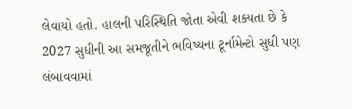લેવાયો હતો. હાલની પરિસ્થિતિ જોતા એવી શક્યતા છે કે 2027 સુધીની આ સમજૂતીને ભવિષ્યના ટૂર્નામેન્ટો સુધી પણ લંબાવવામાં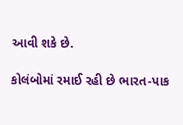આવી શકે છે.

કોલંબોમાં રમાઈ રહી છે ભારત-પાક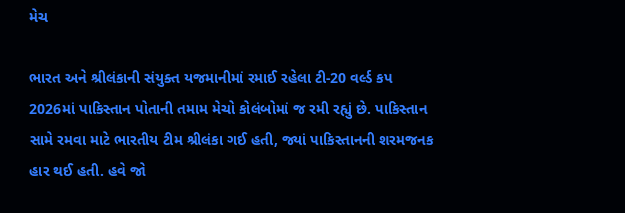મેચ

ભારત અને શ્રીલંકાની સંયુક્ત યજમાનીમાં રમાઈ રહેલા ટી-20 વર્લ્ડ કપ 2026માં પાકિસ્તાન પોતાની તમામ મેચો કોલંબોમાં જ રમી રહ્યું છે. પાકિસ્તાન સામે રમવા માટે ભારતીય ટીમ શ્રીલંકા ગઈ હતી, જ્યાં પાકિસ્તાનની શરમજનક હાર થઈ હતી. હવે જો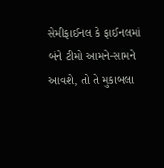સેમીફાઈનલ કે ફાઈનલમાં બંને ટીમો આમને-સામને આવશે, તો તે મુકાબલા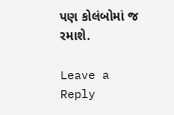પણ કોલંબોમાં જ રમાશે.

Leave a Reply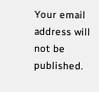Your email address will not be published.